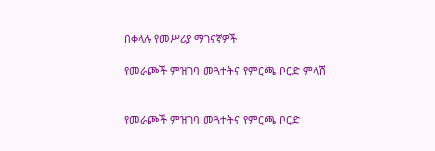በቀላሉ የመሥሪያ ማገናኛዎች

የመራጮች ምዝገባ መጓተትና የምርጫ ቦርድ ምላሽ


የመራጮች ምዝገባ መጓተትና የምርጫ ቦርድ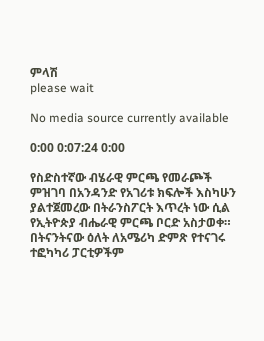ምላሽ
please wait

No media source currently available

0:00 0:07:24 0:00

የስድስተኛው ብሄራዊ ምርጫ የመራጮች ምዝገባ በአንዳንድ የአገሪቱ ክፍሎች እስካሁን ያልተጀመረው በትራንስፖርት እጥረት ነው ሲል የኢትዮጵያ ብሔራዊ ምርጫ ቦርድ አስታወቀ። በትናንትናው ዕለት ለአሜሪካ ድምጽ የተናገሩ ተፎካካሪ ፓርቲዎችም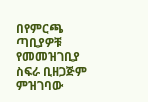በየምርጫ ጣቢያዎቹ የመመዝገቢያ ስፍራ ቢዘጋጅም ምዝገባው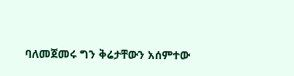ባለመጀመሩ ግን ቅሬታቸውን አሰምተው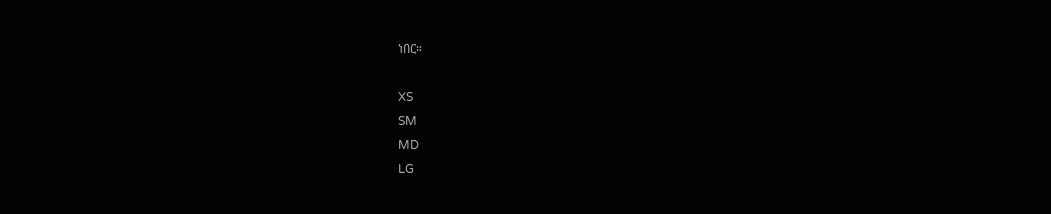ነበር።

XS
SM
MD
LG